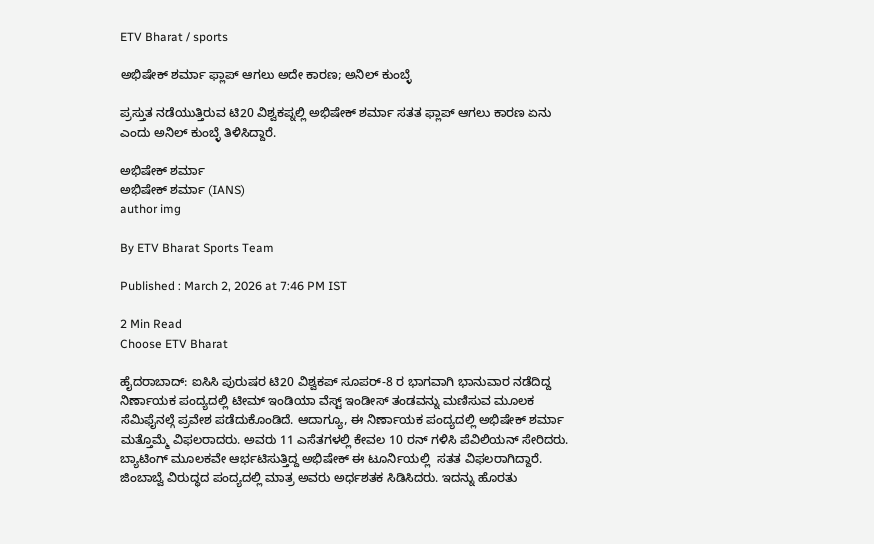ETV Bharat / sports

ಅಭಿಷೇಕ್ ಶರ್ಮಾ ಫ್ಲಾಪ್ ಆಗಲು ಅದೇ ಕಾರಣ; ಅನಿಲ್ ಕುಂಬ್ಳೆ

ಪ್ರಸ್ತುತ ನಡೆಯುತ್ತಿರುವ ಟಿ20 ವಿಶ್ವಕಪ್ನಲ್ಲಿ ಅಭಿಷೇಕ್ ಶರ್ಮಾ ಸತತ ಫ್ಲಾಪ್ ಆಗಲು ಕಾರಣ ಏನು ಎಂದು ಅನಿಲ್ ಕುಂಬ್ಳೆ ತಿಳಿಸಿದ್ದಾರೆ.

ಅಭಿಷೇಕ್ ಶರ್ಮಾ
ಅಭಿಷೇಕ್ ಶರ್ಮಾ (IANS)
author img

By ETV Bharat Sports Team

Published : March 2, 2026 at 7:46 PM IST

2 Min Read
Choose ETV Bharat

ಹೈದರಾಬಾದ್: ಐಸಿಸಿ ಪುರುಷರ ಟಿ20 ವಿಶ್ವಕಪ್ ಸೂಪರ್-8 ರ ಭಾಗವಾಗಿ ಭಾನುವಾರ ನಡೆದಿದ್ದ ನಿರ್ಣಾಯಕ ಪಂದ್ಯದಲ್ಲಿ ಟೀಮ್ ಇಂಡಿಯಾ ವೆಸ್ಟ್ ಇಂಡೀಸ್ ತಂಡವನ್ನು ಮಣಿಸುವ ಮೂಲಕ ಸೆಮಿಫೈನಲ್ಗೆ ಪ್ರವೇಶ ಪಡೆದುಕೊಂಡಿದೆ. ಆದಾಗ್ಯೂ, ಈ ನಿರ್ಣಾಯಕ ಪಂದ್ಯದಲ್ಲಿ ಅಭಿಷೇಕ್ ಶರ್ಮಾ ಮತ್ತೊಮ್ಮೆ ವಿಫಲರಾದರು. ಅವರು 11 ಎಸೆತಗಳಲ್ಲಿ ಕೇವಲ 10 ರನ್ ಗಳಿಸಿ ಪೆವಿಲಿಯನ್ ಸೇರಿದರು. ಬ್ಯಾಟಿಂಗ್ ಮೂಲಕವೇ ಆರ್ಭಟಿಸುತ್ತಿದ್ದ ಅಭಿಷೇಕ್ ಈ ಟೂರ್ನಿಯಲ್ಲಿ  ಸತತ ವಿಫಲರಾಗಿದ್ದಾರೆ. ಜಿಂಬಾಬ್ವೆ ವಿರುದ್ಧದ ಪಂದ್ಯದಲ್ಲಿ ಮಾತ್ರ ಅವರು ಅರ್ಧಶತಕ ಸಿಡಿಸಿದರು. ಇದನ್ನು ಹೊರತು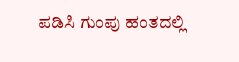ಪಡಿಸಿ ಗುಂಪು ಹಂತದಲ್ಲಿ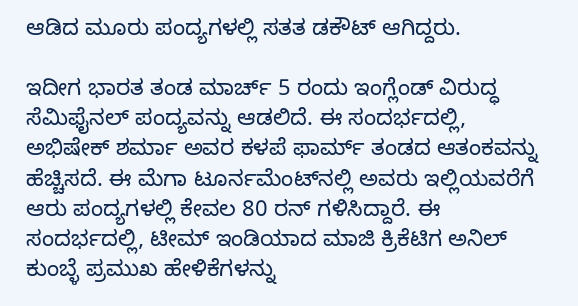ಆಡಿದ ಮೂರು ಪಂದ್ಯಗಳಲ್ಲಿ ಸತತ ಡಕೌಟ್ ಆಗಿದ್ದರು.

ಇದೀಗ ಭಾರತ ತಂಡ ಮಾರ್ಚ್ 5 ರಂದು ಇಂಗ್ಲೆಂಡ್ ವಿರುದ್ಧ ಸೆಮಿಫೈನಲ್ ಪಂದ್ಯವನ್ನು ಆಡಲಿದೆ. ಈ ಸಂದರ್ಭದಲ್ಲಿ, ಅಭಿಷೇಕ್ ಶರ್ಮಾ ಅವರ ಕಳಪೆ ಫಾರ್ಮ್ ತಂಡದ ಆತಂಕವನ್ನು ಹೆಚ್ಚಿಸದೆ. ಈ ಮೆಗಾ ಟೂರ್ನಮೆಂಟ್‌ನಲ್ಲಿ ಅವರು ಇಲ್ಲಿಯವರೆಗೆ ಆರು ಪಂದ್ಯಗಳಲ್ಲಿ ಕೇವಲ 80 ರನ್ ಗಳಿಸಿದ್ದಾರೆ. ಈ ಸಂದರ್ಭದಲ್ಲಿ, ಟೀಮ್ ಇಂಡಿಯಾದ ಮಾಜಿ ಕ್ರಿಕೆಟಿಗ ಅನಿಲ್ ಕುಂಬ್ಳೆ ಪ್ರಮುಖ ಹೇಳಿಕೆಗಳನ್ನು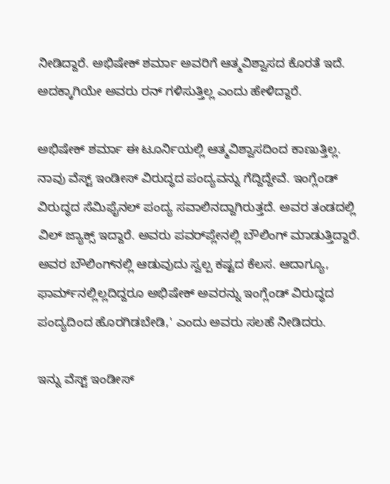ನೀಡಿದ್ದಾರೆ. ಅಭಿಷೇಕ್ ಶರ್ಮಾ ಅವರಿಗೆ ಆತ್ಮವಿಶ್ವಾಸದ ಕೊರತೆ ಇದೆ. ಅದಕ್ಕಾಗಿಯೇ ಅವರು ರನ್ ಗಳಿಸುತ್ತಿಲ್ಲ ಎಂದು ಹೇಳಿದ್ದಾರೆ.

ಅಭಿಷೇಕ್ ಶರ್ಮಾ ಈ ಟೂರ್ನಿಯಲ್ಲಿ ಆತ್ಮವಿಶ್ವಾಸದಿಂದ ಕಾಣುತ್ತಿಲ್ಲ. ನಾವು ವೆಸ್ಟ್ ಇಂಡೀಸ್ ವಿರುದ್ಧದ ಪಂದ್ಯವನ್ನು ಗೆದ್ದಿದ್ದೇವೆ. ಇಂಗ್ಲೆಂಡ್ ವಿರುದ್ಧದ ಸೆಮಿಫೈನಲ್ ಪಂದ್ಯ ಸವಾಲಿನದ್ದಾಗಿರುತ್ತದೆ. ಅವರ ತಂಡದಲ್ಲಿ ವಿಲ್ ಜ್ಯಾಕ್ಸ್ ಇದ್ದಾರೆ. ಅವರು ಪವರ್‌ಪ್ಲೇನಲ್ಲಿ ಬೌಲಿಂಗ್ ಮಾಡುತ್ತಿದ್ದಾರೆ. ಅವರ ಬೌಲಿಂಗ್‌ನಲ್ಲಿ ಆಡುವುದು ಸ್ವಲ್ಪ ಕಷ್ಟದ ಕೆಲಸ. ಆದಾಗ್ಯೂ, ಫಾರ್ಮ್‌ನಲ್ಲಿಲ್ಲದಿದ್ದರೂ ಅಭಿಷೇಕ್ ಅವರನ್ನು ಇಂಗ್ಲೆಂಡ್ ವಿರುದ್ಧದ ಪಂದ್ಯದಿಂದ ಹೊರಗಿಡಬೇಡಿ,' ಎಂದು ಅವರು ಸಲಹೆ ನೀಡಿದರು.

ಇನ್ನು ವೆಸ್ಟ್ ಇಂಡೀಸ್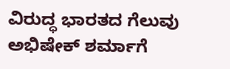ವಿರುದ್ಧ ಭಾರತದ ಗೆಲುವು ಅಭಿಷೇಕ್ ಶರ್ಮಾಗೆ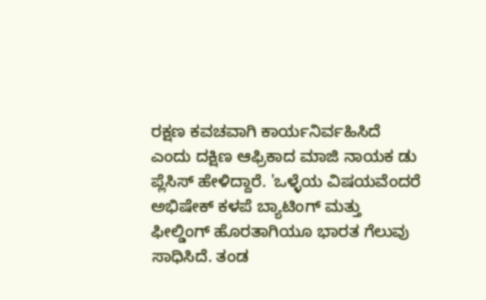ರಕ್ಷಣ ಕವಚವಾಗಿ ಕಾರ್ಯನಿರ್ವಹಿಸಿದೆ ಎಂದು ದಕ್ಷಿಣ ಆಫ್ರಿಕಾದ ಮಾಜಿ ನಾಯಕ ಡು ಪ್ಲೆಸಿಸ್ ಹೇಳಿದ್ದಾರೆ. 'ಒಳ್ಳೆಯ ವಿಷಯವೆಂದರೆ ಅಭಿಷೇಕ್ ಕಳಪೆ ಬ್ಯಾಟಿಂಗ್ ಮತ್ತು ಫೀಲ್ಡಿಂಗ್ ಹೊರತಾಗಿಯೂ ಭಾರತ ಗೆಲುವು ಸಾಧಿಸಿದೆ. ತಂಡ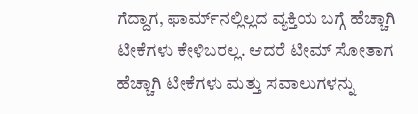ಗೆದ್ದಾಗ, ಫಾರ್ಮ್‌ನಲ್ಲಿಲ್ಲದ ವ್ಯಕ್ತಿಯ ಬಗ್ಗೆ ಹೆಚ್ಚಾಗಿ ಟೀಕೆಗಳು ಕೇಳಿಬರಲ್ಲ. ಆದರೆ ಟೀಮ್ ಸೋತಾಗ ಹೆಚ್ಚಾಗಿ ಟೀಕೆಗಳು ಮತ್ತು ಸವಾಲುಗಳನ್ನು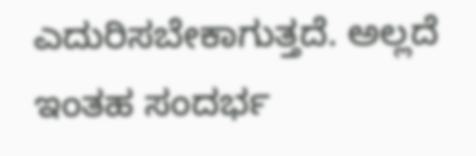ಎದುರಿಸಬೇಕಾಗುತ್ತದೆ. ಅಲ್ಲದೆ ಇಂತಹ ಸಂದರ್ಭ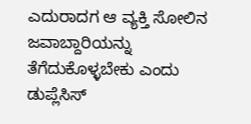ಎದುರಾದಗ ಆ ವ್ಯಕ್ತಿ ಸೋಲಿನ ಜವಾಬ್ದಾರಿಯನ್ನು ತೆಗೆದುಕೊಳ್ಳಬೇಕು ಎಂದು ಡುಪ್ಲೆಸಿಸ್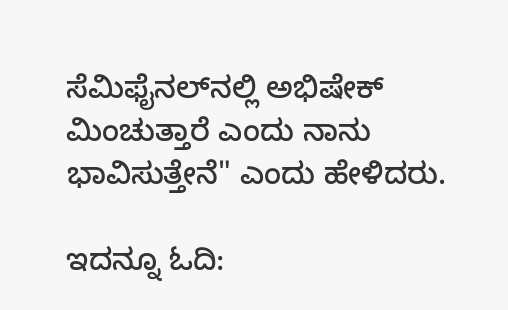ಸೆಮಿಫೈನಲ್‌ನಲ್ಲಿ ಅಭಿಷೇಕ್ ಮಿಂಚುತ್ತಾರೆ ಎಂದು ನಾನು ಭಾವಿಸುತ್ತೇನೆ" ಎಂದು ಹೇಳಿದರು.

ಇದನ್ನೂ ಓದಿ: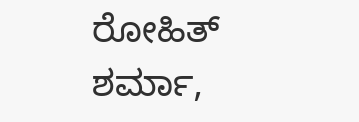ರೋಹಿತ್ ಶರ್ಮಾ,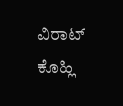ವಿರಾಟ್ ಕೊಹ್ಲಿ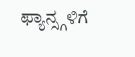ಫ್ಯಾನ್ಸ್ಗಳಿಗೆ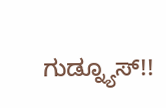ಗುಡ್ನ್ಯೂಸ್!!